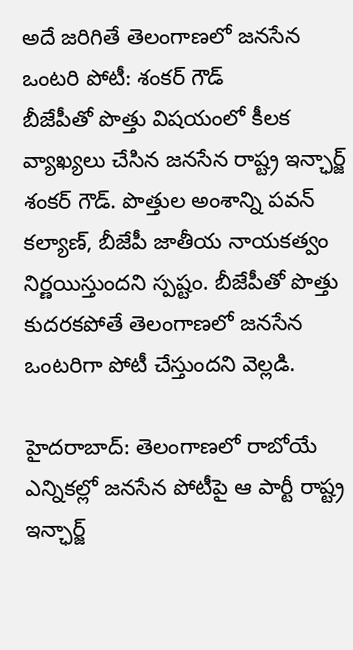అదే జరిగితే తెలంగాణలో జనసేన ఒంటరి పోటీ: శంకర్ గౌడ్
బీజేపీతో పొత్తు విషయంలో కీలక వ్యాఖ్యలు చేసిన జనసేన రాష్ట్ర ఇన్ఛార్జ్ శంకర్ గౌడ్. పొత్తుల అంశాన్ని పవన్ కల్యాణ్, బీజేపీ జాతీయ నాయకత్వం నిర్ణయిస్తుందని స్పష్టం. బీజేపీతో పొత్తు కుదరకపోతే తెలంగాణలో జనసేన ఒంటరిగా పోటీ చేస్తుందని వెల్లడి.

హైదరాబాద్: తెలంగాణలో రాబోయే ఎన్నికల్లో జనసేన పోటీపై ఆ పార్టీ రాష్ట్ర ఇన్ఛార్జ్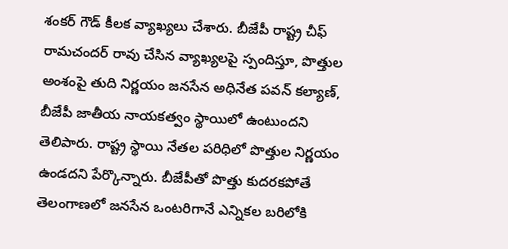శంకర్ గౌడ్ కీలక వ్యాఖ్యలు చేశారు. బీజేపీ రాష్ట్ర చీఫ్ రామచందర్ రావు చేసిన వ్యాఖ్యలపై స్పందిస్తూ, పొత్తుల అంశంపై తుది నిర్ణయం జనసేన అధినేత పవన్ కల్యాణ్, బీజేపీ జాతీయ నాయకత్వం స్థాయిలో ఉంటుందని తెలిపారు. రాష్ట్ర స్థాయి నేతల పరిధిలో పొత్తుల నిర్ణయం ఉండదని పేర్కొన్నారు. బీజేపీతో పొత్తు కుదరకపోతే తెలంగాణలో జనసేన ఒంటరిగానే ఎన్నికల బరిలోకి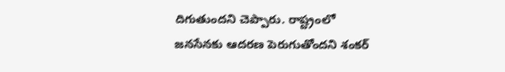దిగుతుందని చెప్పారు. రాష్ట్రంలో జనసేనకు ఆదరణ పెరుగుతోందని శంకర్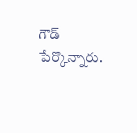గౌడ్ పేర్కొన్నారు.